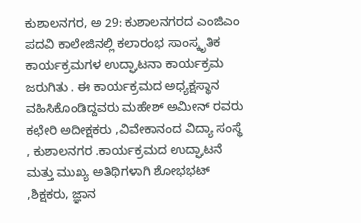ಕುಶಾಲನಗರ, ಅ 29: ಕುಶಾಲನಗರದ ಎಂಜಿಎಂ ಪದವಿ ಕಾಲೇಜಿನಲ್ಲಿ ಕಲಾರಂಭ ಸಾಂಸ್ಕೃತಿಕ ಕಾರ್ಯಕ್ರಮಗಳ ಉದ್ಘಾಟನಾ ಕಾರ್ಯಕ್ರಮ ಜರುಗಿತು . ಈ ಕಾರ್ಯಕ್ರಮದ ಅಧ್ಯಕ್ಷಸ್ಥಾನ ವಹಿಸಿಕೊಂಡಿದ್ದವರು ಮಹೇಶ್ ಅಮೀನ್ ರವರು ಕಛೇರಿ ಅದೀಕ್ಷಕರು ,ವಿವೇಕಾನಂದ ವಿದ್ಯಾ ಸಂಸ್ಥೆ , ಕುಶಾಲನಗರ .ಕಾರ್ಯಕ್ರಮದ ಉದ್ಘಾಟನೆ ಮತ್ತು ಮುಖ್ಯ ಅತಿಥಿಗಳಾಗಿ ಶೋಭಭಟ್ ,ಶಿಕ್ಷಕರು, ಜ್ಞಾನ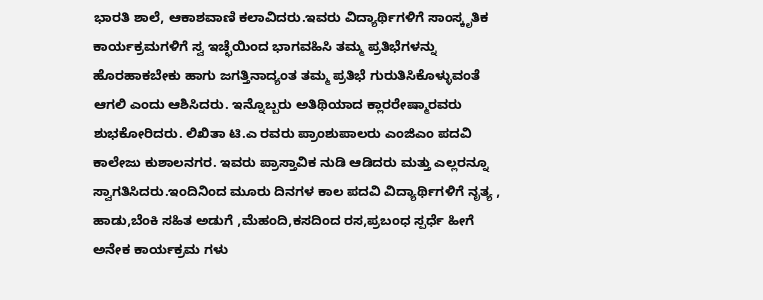ಭಾರತಿ ಶಾಲೆ, ಆಕಾಶವಾಣಿ ಕಲಾವಿದರು.ಇವರು ವಿದ್ಯಾರ್ಥಿಗಳಿಗೆ ಸಾಂಸ್ಕೃತಿಕ ಕಾರ್ಯಕ್ರಮಗಳಿಗೆ ಸ್ವ ಇಚ್ಛೆಯಿಂದ ಭಾಗವಹಿಸಿ ತಮ್ಮ ಪ್ರತಿಭೆಗಳನ್ನು ಹೊರಹಾಕಬೇಕು ಹಾಗು ಜಗತ್ತಿನಾದ್ಯಂತ ತಮ್ಮ ಪ್ರತಿಭೆ ಗುರುತಿಸಿಕೊಳ್ಳುವಂತೆ ಆಗಲಿ ಎಂದು ಆಶಿಸಿದರು. ಇನ್ನೊಬ್ಬರು ಅತಿಥಿಯಾದ ಕ್ಲಾರರೇಷ್ಮಾರವರು ಶುಭಕೋರಿದರು. ಲಿಖಿತಾ ಟಿ.ಎ ರವರು ಪ್ರಾಂಶುಪಾಲರು ಎಂಜಿಎಂ ಪದವಿ ಕಾಲೇಜು ಕುಶಾಲನಗರ. ಇವರು ಪ್ರಾಸ್ತಾವಿಕ ನುಡಿ ಆಡಿದರು ಮತ್ತು ಎಲ್ಲರನ್ನೂ ಸ್ವಾಗತಿಸಿದರು.ಇಂದಿನಿಂದ ಮೂರು ದಿನಗಳ ಕಾಲ ಪದವಿ ವಿದ್ಯಾರ್ಥಿಗಳಿಗೆ ನೃತ್ಯ , ಹಾಡು,ಬೆಂಕಿ ಸಹಿತ ಅಡುಗೆ ,ಮೆಹಂದಿ,ಕಸದಿಂದ ರಸ,ಪ್ರಬಂಧ ಸ್ಪರ್ಧೆ ಹೀಗೆ ಅನೇಕ ಕಾರ್ಯಕ್ರಮ ಗಳು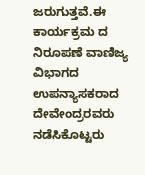ಜರುಗುತ್ತವೆ.ಈ ಕಾರ್ಯಕ್ರಮ ದ ನಿರೂಪಣೆ ವಾಣಿಜ್ಯ ವಿಭಾಗದ ಉಪನ್ಯಾಸಕರಾದ ದೇವೇಂದ್ರರವರು ನಡೆಸಿಕೊಟ್ಟರು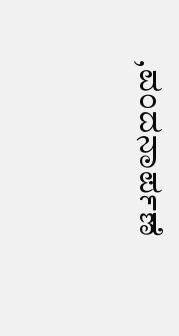,ವಂದನಾರ್ಪಣೆ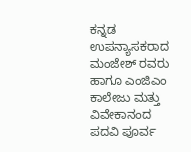ಕನ್ನಡ ಉಪನ್ಯಾಸಕರಾದ ಮಂಜೇಶ್ ರವರು ಹಾಗೂ ಎಂಜಿಎಂ ಕಾಲೇಜು ಮತ್ತು ವಿವೇಕಾನಂದ ಪದವಿ ಪೂರ್ವ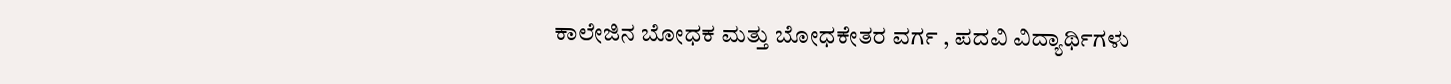ಕಾಲೇಜಿನ ಬೋಧಕ ಮತ್ತು ಬೋಧಕೇತರ ವರ್ಗ , ಪದವಿ ವಿದ್ಯಾರ್ಥಿಗಳು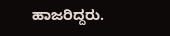ಹಾಜರಿದ್ದರು.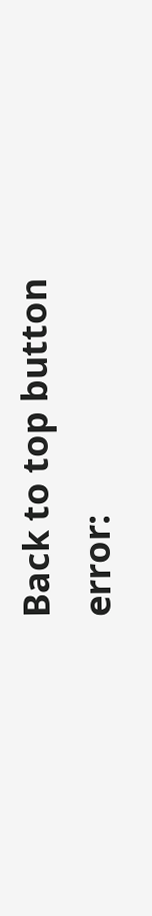Back to top button
error: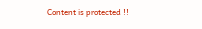Content is protected !!